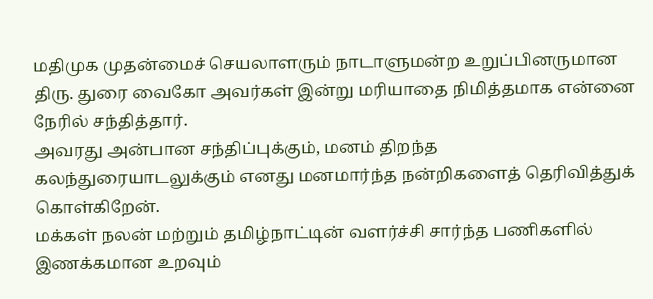மதிமுக முதன்மைச் செயலாளரும் நாடாளுமன்ற உறுப்பினருமான திரு. துரை வைகோ அவர்கள் இன்று மரியாதை நிமித்தமாக என்னை நேரில் சந்தித்தார்.
அவரது அன்பான சந்திப்புக்கும், மனம் திறந்த கலந்துரையாடலுக்கும் எனது மனமார்ந்த நன்றிகளைத் தெரிவித்துக் கொள்கிறேன்.
மக்கள் நலன் மற்றும் தமிழ்நாட்டின் வளர்ச்சி சார்ந்த பணிகளில் இணக்கமான உறவும்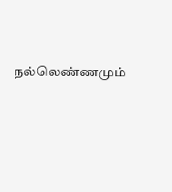நல்லெண்ணமும்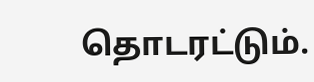தொடரட்டும்.